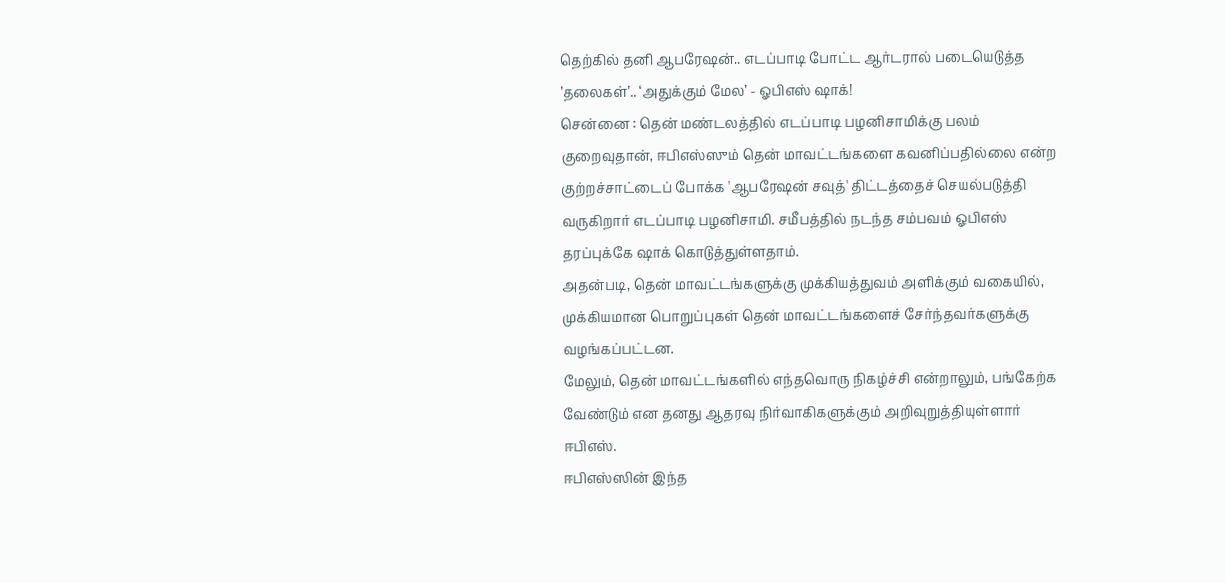தெற்கில் தனி ஆபரேஷன்.. எடப்பாடி போட்ட ஆர்டரால் படையெடுத்த ’தலைகள்’.. ‘அதுக்கும் மேல’ - ஓபிஎஸ் ஷாக்!
சென்னை : தென் மண்டலத்தில் எடப்பாடி பழனிசாமிக்கு பலம் குறைவுதான், ஈபிஎஸ்ஸும் தென் மாவட்டங்களை கவனிப்பதில்லை என்ற குற்றச்சாட்டைப் போக்க 'ஆபரேஷன் சவுத்' திட்டத்தைச் செயல்படுத்தி வருகிறார் எடப்பாடி பழனிசாமி. சமீபத்தில் நடந்த சம்பவம் ஓபிஎஸ் தரப்புக்கே ஷாக் கொடுத்துள்ளதாம்.
அதன்படி, தென் மாவட்டங்களுக்கு முக்கியத்துவம் அளிக்கும் வகையில், முக்கியமான பொறுப்புகள் தென் மாவட்டங்களைச் சேர்ந்தவர்களுக்கு வழங்கப்பட்டன.
மேலும், தென் மாவட்டங்களில் எந்தவொரு நிகழ்ச்சி என்றாலும், பங்கேற்க வேண்டும் என தனது ஆதரவு நிர்வாகிகளுக்கும் அறிவுறுத்தியுள்ளார் ஈபிஎஸ்.
ஈபிஎஸ்ஸின் இந்த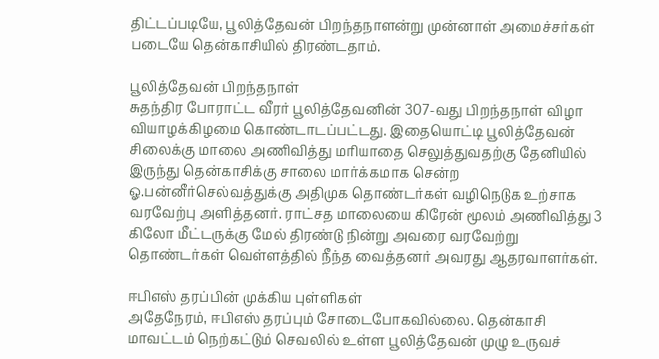திட்டப்படியே, பூலித்தேவன் பிறந்தநாளன்று முன்னாள் அமைச்சர்கள் படையே தென்காசியில் திரண்டதாம்.

பூலித்தேவன் பிறந்தநாள்
சுதந்திர போராட்ட வீரர் பூலித்தேவனின் 307-வது பிறந்தநாள் விழா வியாழக்கிழமை கொண்டாடப்பட்டது. இதையொட்டி பூலித்தேவன் சிலைக்கு மாலை அணிவித்து மரியாதை செலுத்துவதற்கு தேனியில் இருந்து தென்காசிக்கு சாலை மார்க்கமாக சென்ற ஓ.பன்னீர்செல்வத்துக்கு அதிமுக தொண்டர்கள் வழிநெடுக உற்சாக வரவேற்பு அளித்தனர். ராட்சத மாலையை கிரேன் மூலம் அணிவித்து 3 கிலோ மீட்டருக்கு மேல் திரண்டு நின்று அவரை வரவேற்று தொண்டர்கள் வெள்ளத்தில் நீந்த வைத்தனர் அவரது ஆதரவாளர்கள்.

ஈபிஎஸ் தரப்பின் முக்கிய புள்ளிகள்
அதேநேரம், ஈபிஎஸ் தரப்பும் சோடைபோகவில்லை. தென்காசி மாவட்டம் நெற்கட்டும் செவலில் உள்ள பூலித்தேவன் முழு உருவச்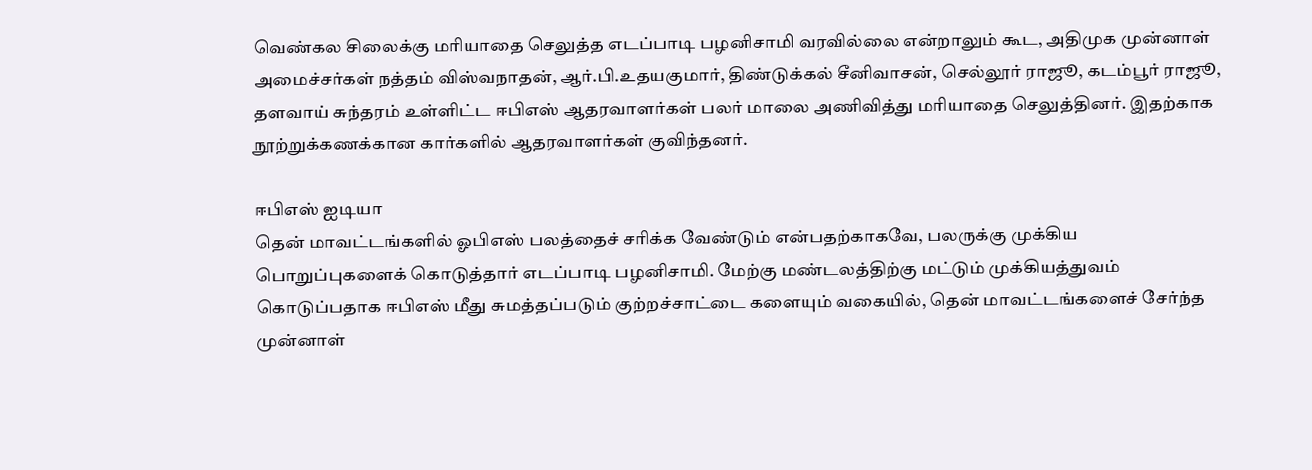வெண்கல சிலைக்கு மரியாதை செலுத்த எடப்பாடி பழனிசாமி வரவில்லை என்றாலும் கூட, அதிமுக முன்னாள் அமைச்சர்கள் நத்தம் விஸ்வநாதன், ஆர்.பி.உதயகுமார், திண்டுக்கல் சீனிவாசன், செல்லூர் ராஜூ, கடம்பூர் ராஜூ, தளவாய் சுந்தரம் உள்ளிட்ட ஈபிஎஸ் ஆதரவாளர்கள் பலர் மாலை அணிவித்து மரியாதை செலுத்தினர். இதற்காக நூற்றுக்கணக்கான கார்களில் ஆதரவாளர்கள் குவிந்தனர்.

ஈபிஎஸ் ஐடியா
தென் மாவட்டங்களில் ஓபிஎஸ் பலத்தைச் சரிக்க வேண்டும் என்பதற்காகவே, பலருக்கு முக்கிய பொறுப்புகளைக் கொடுத்தார் எடப்பாடி பழனிசாமி. மேற்கு மண்டலத்திற்கு மட்டும் முக்கியத்துவம் கொடுப்பதாக ஈபிஎஸ் மீது சுமத்தப்படும் குற்றச்சாட்டை களையும் வகையில், தென் மாவட்டங்களைச் சேர்ந்த முன்னாள்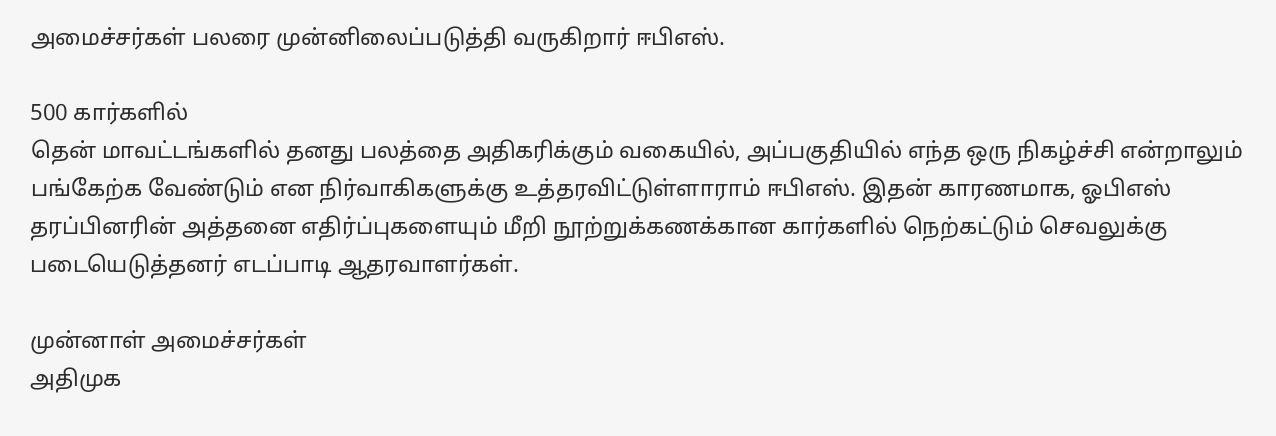அமைச்சர்கள் பலரை முன்னிலைப்படுத்தி வருகிறார் ஈபிஎஸ்.

500 கார்களில்
தென் மாவட்டங்களில் தனது பலத்தை அதிகரிக்கும் வகையில், அப்பகுதியில் எந்த ஒரு நிகழ்ச்சி என்றாலும் பங்கேற்க வேண்டும் என நிர்வாகிகளுக்கு உத்தரவிட்டுள்ளாராம் ஈபிஎஸ். இதன் காரணமாக, ஓபிஎஸ் தரப்பினரின் அத்தனை எதிர்ப்புகளையும் மீறி நூற்றுக்கணக்கான கார்களில் நெற்கட்டும் செவலுக்கு படையெடுத்தனர் எடப்பாடி ஆதரவாளர்கள்.

முன்னாள் அமைச்சர்கள்
அதிமுக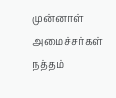முன்னாள் அமைச்சர்கள் நத்தம்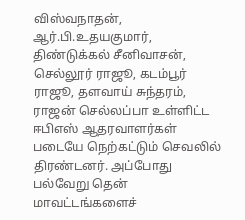விஸ்வநாதன், ஆர்.பி.உதயகுமார், திண்டுக்கல் சீனிவாசன், செல்லூர் ராஜூ, கடம்பூர் ராஜூ, தளவாய் சுந்தரம், ராஜன் செல்லப்பா உள்ளிட்ட ஈபிஎஸ் ஆதரவாளர்கள் படையே நெற்கட்டும் செவலில் திரண்டனர். அப்போது பல்வேறு தென் மாவட்டங்களைச்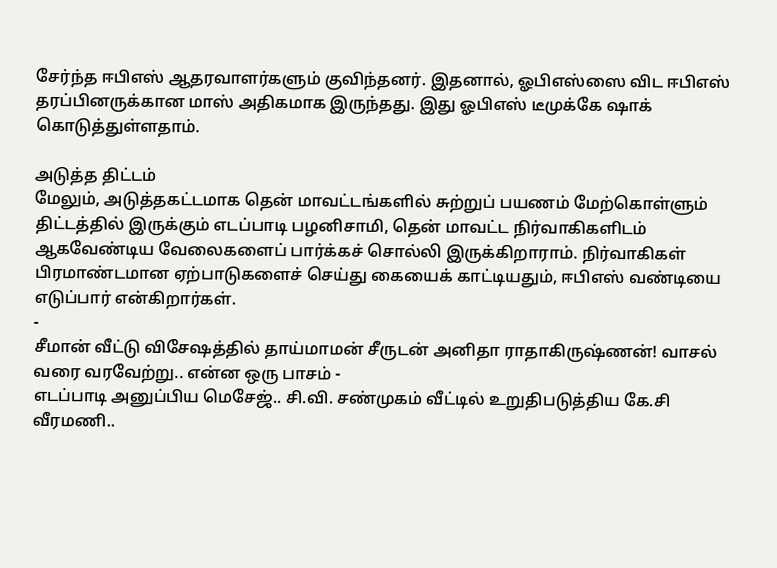சேர்ந்த ஈபிஎஸ் ஆதரவாளர்களும் குவிந்தனர். இதனால், ஓபிஎஸ்ஸை விட ஈபிஎஸ் தரப்பினருக்கான மாஸ் அதிகமாக இருந்தது. இது ஓபிஎஸ் டீமுக்கே ஷாக் கொடுத்துள்ளதாம்.

அடுத்த திட்டம்
மேலும், அடுத்தகட்டமாக தென் மாவட்டங்களில் சுற்றுப் பயணம் மேற்கொள்ளும் திட்டத்தில் இருக்கும் எடப்பாடி பழனிசாமி, தென் மாவட்ட நிர்வாகிகளிடம் ஆகவேண்டிய வேலைகளைப் பார்க்கச் சொல்லி இருக்கிறாராம். நிர்வாகிகள் பிரமாண்டமான ஏற்பாடுகளைச் செய்து கையைக் காட்டியதும், ஈபிஎஸ் வண்டியை எடுப்பார் என்கிறார்கள்.
-
சீமான் வீட்டு விசேஷத்தில் தாய்மாமன் சீருடன் அனிதா ராதாகிருஷ்ணன்! வாசல் வரை வரவேற்று.. என்ன ஒரு பாசம் -
எடப்பாடி அனுப்பிய மெசேஜ்.. சி.வி. சண்முகம் வீட்டில் உறுதிபடுத்திய கே.சி வீரமணி..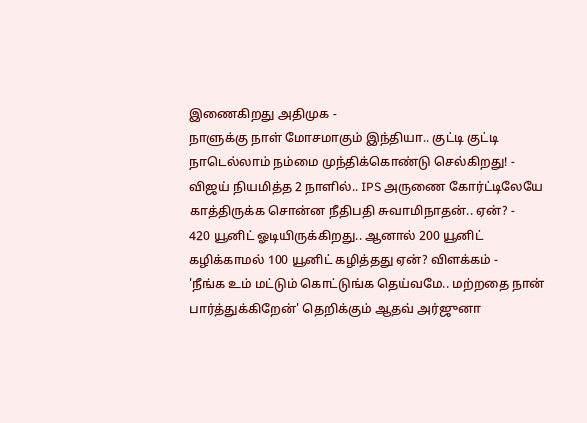இணைகிறது அதிமுக -
நாளுக்கு நாள் மோசமாகும் இந்தியா.. குட்டி குட்டி நாடெல்லாம் நம்மை முந்திக்கொண்டு செல்கிறது! -
விஜய் நியமித்த 2 நாளில்.. IPS அருணை கோர்ட்டிலேயே காத்திருக்க சொன்ன நீதிபதி சுவாமிநாதன்.. ஏன்? -
420 யூனிட் ஓடியிருக்கிறது.. ஆனால் 200 யூனிட் கழிக்காமல் 100 யூனிட் கழித்தது ஏன்? விளக்கம் -
'நீங்க உம் மட்டும் கொட்டுங்க தெய்வமே.. மற்றதை நான் பார்த்துக்கிறேன்' தெறிக்கும் ஆதவ் அர்ஜுனா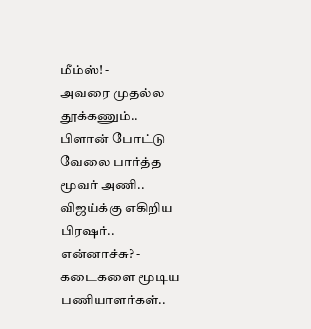மீம்ஸ்! -
அவரை முதல்ல தூக்கணும்.. பிளான் போட்டு வேலை பார்த்த மூவர் அணி.. விஜய்க்கு எகிறிய பிரஷர்.. என்னாச்சு? -
கடைகளை மூடிய பணியாளர்கள்..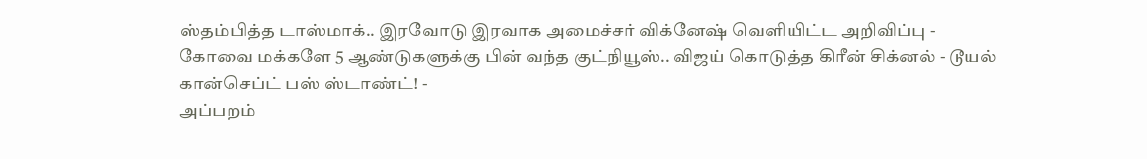ஸ்தம்பித்த டாஸ்மாக்.. இரவோடு இரவாக அமைச்சர் விக்னேஷ் வெளியிட்ட அறிவிப்பு -
கோவை மக்களே 5 ஆண்டுகளுக்கு பின் வந்த குட்நியூஸ்.. விஜய் கொடுத்த கிரீன் சிக்னல் - டூயல் கான்செப்ட் பஸ் ஸ்டாண்ட்! -
அப்பறம்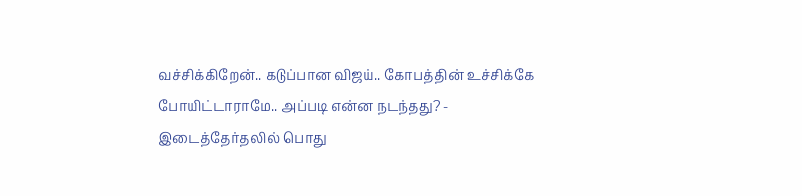வச்சிக்கிறேன்.. கடுப்பான விஜய்.. கோபத்தின் உச்சிக்கே போயிட்டாராமே.. அப்படி என்ன நடந்தது? -
இடைத்தேர்தலில் பொது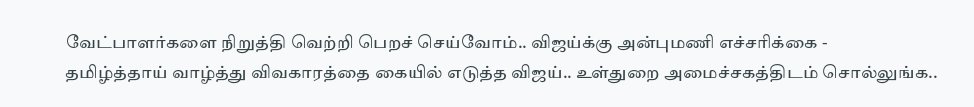வேட்பாளர்களை நிறுத்தி வெற்றி பெறச் செய்வோம்.. விஜய்க்கு அன்புமணி எச்சரிக்கை -
தமிழ்த்தாய் வாழ்த்து விவகாரத்தை கையில் எடுத்த விஜய்.. உள்துறை அமைச்சகத்திடம் சொல்லுங்க..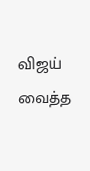விஜய் வைத்த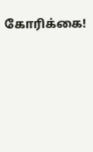கோரிக்கை!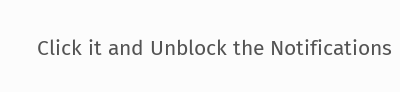Click it and Unblock the Notifications